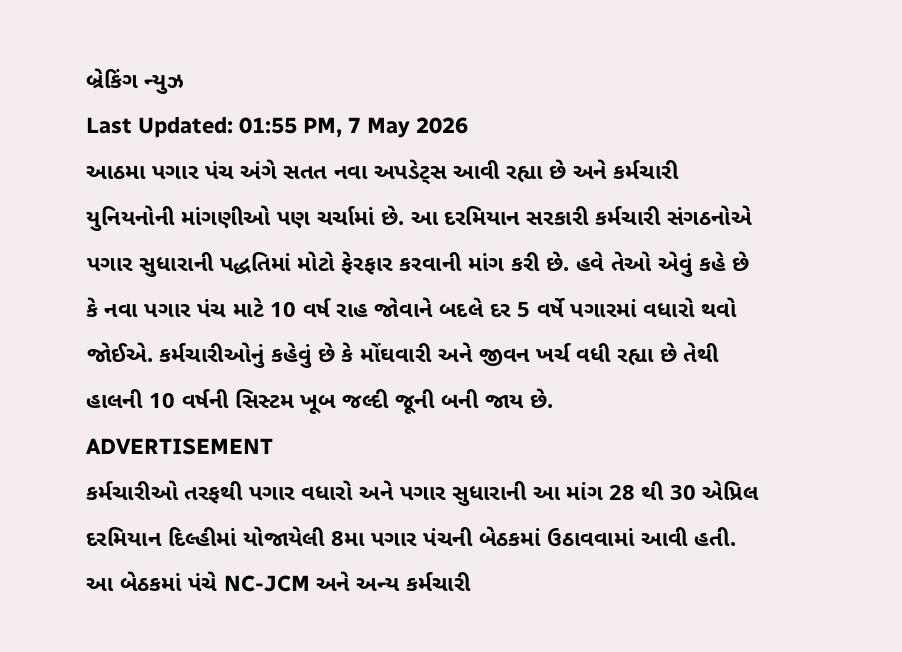બ્રેકિંગ ન્યુઝ
Last Updated: 01:55 PM, 7 May 2026
આઠમા પગાર પંચ અંગે સતત નવા અપડેટ્સ આવી રહ્યા છે અને કર્મચારી યુનિયનોની માંગણીઓ પણ ચર્ચામાં છે. આ દરમિયાન સરકારી કર્મચારી સંગઠનોએ પગાર સુધારાની પદ્ધતિમાં મોટો ફેરફાર કરવાની માંગ કરી છે. હવે તેઓ એવું કહે છે કે નવા પગાર પંચ માટે 10 વર્ષ રાહ જોવાને બદલે દર 5 વર્ષે પગારમાં વધારો થવો જોઈએ. કર્મચારીઓનું કહેવું છે કે મોંઘવારી અને જીવન ખર્ચ વધી રહ્યા છે તેથી હાલની 10 વર્ષની સિસ્ટમ ખૂબ જલ્દી જૂની બની જાય છે.
ADVERTISEMENT
કર્મચારીઓ તરફથી પગાર વધારો અને પગાર સુધારાની આ માંગ 28 થી 30 એપ્રિલ દરમિયાન દિલ્હીમાં યોજાયેલી 8મા પગાર પંચની બેઠકમાં ઉઠાવવામાં આવી હતી. આ બેઠકમાં પંચે NC-JCM અને અન્ય કર્મચારી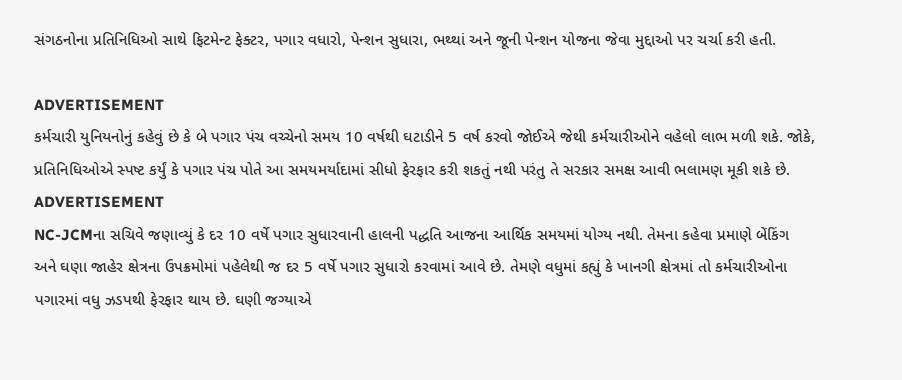સંગઠનોના પ્રતિનિધિઓ સાથે ફિટમેન્ટ ફેક્ટર, પગાર વધારો, પેન્શન સુધારા, ભથ્થાં અને જૂની પેન્શન યોજના જેવા મુદ્દાઓ પર ચર્ચા કરી હતી.

ADVERTISEMENT
કર્મચારી યુનિયનોનું કહેવું છે કે બે પગાર પંચ વચ્ચેનો સમય 10 વર્ષથી ઘટાડીને 5 વર્ષ કરવો જોઈએ જેથી કર્મચારીઓને વહેલો લાભ મળી શકે. જોકે, પ્રતિનિધિઓએ સ્પષ્ટ કર્યું કે પગાર પંચ પોતે આ સમયમર્યાદામાં સીધો ફેરફાર કરી શકતું નથી પરંતુ તે સરકાર સમક્ષ આવી ભલામણ મૂકી શકે છે.
ADVERTISEMENT
NC-JCMના સચિવે જણાવ્યું કે દર 10 વર્ષે પગાર સુધારવાની હાલની પદ્ધતિ આજના આર્થિક સમયમાં યોગ્ય નથી. તેમના કહેવા પ્રમાણે બેંકિંગ અને ઘણા જાહેર ક્ષેત્રના ઉપક્રમોમાં પહેલેથી જ દર 5 વર્ષે પગાર સુધારો કરવામાં આવે છે. તેમણે વધુમાં કહ્યું કે ખાનગી ક્ષેત્રમાં તો કર્મચારીઓના પગારમાં વધુ ઝડપથી ફેરફાર થાય છે. ઘણી જગ્યાએ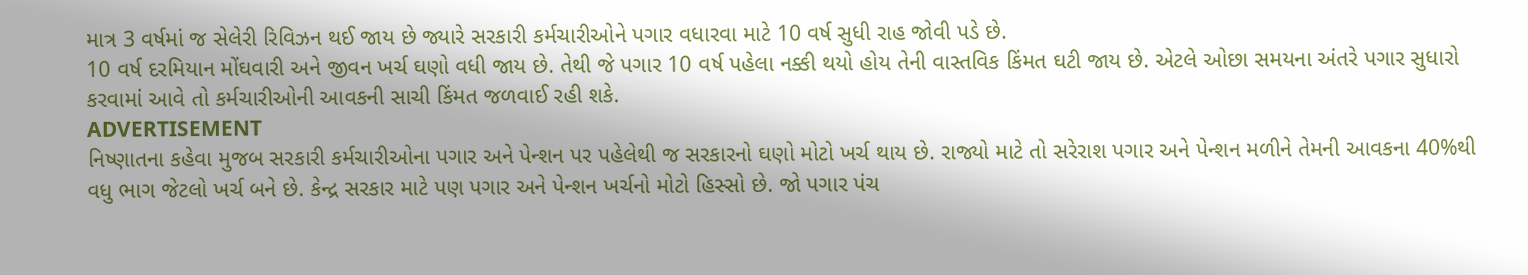માત્ર 3 વર્ષમાં જ સેલેરી રિવિઝન થઈ જાય છે જ્યારે સરકારી કર્મચારીઓને પગાર વધારવા માટે 10 વર્ષ સુધી રાહ જોવી પડે છે.
10 વર્ષ દરમિયાન મોંઘવારી અને જીવન ખર્ચ ઘણો વધી જાય છે. તેથી જે પગાર 10 વર્ષ પહેલા નક્કી થયો હોય તેની વાસ્તવિક કિંમત ઘટી જાય છે. એટલે ઓછા સમયના અંતરે પગાર સુધારો કરવામાં આવે તો કર્મચારીઓની આવકની સાચી કિંમત જળવાઈ રહી શકે.
ADVERTISEMENT
નિષ્ણાતના કહેવા મુજબ સરકારી કર્મચારીઓના પગાર અને પેન્શન પર પહેલેથી જ સરકારનો ઘણો મોટો ખર્ચ થાય છે. રાજ્યો માટે તો સરેરાશ પગાર અને પેન્શન મળીને તેમની આવકના 40%થી વધુ ભાગ જેટલો ખર્ચ બને છે. કેન્દ્ર સરકાર માટે પણ પગાર અને પેન્શન ખર્ચનો મોટો હિસ્સો છે. જો પગાર પંચ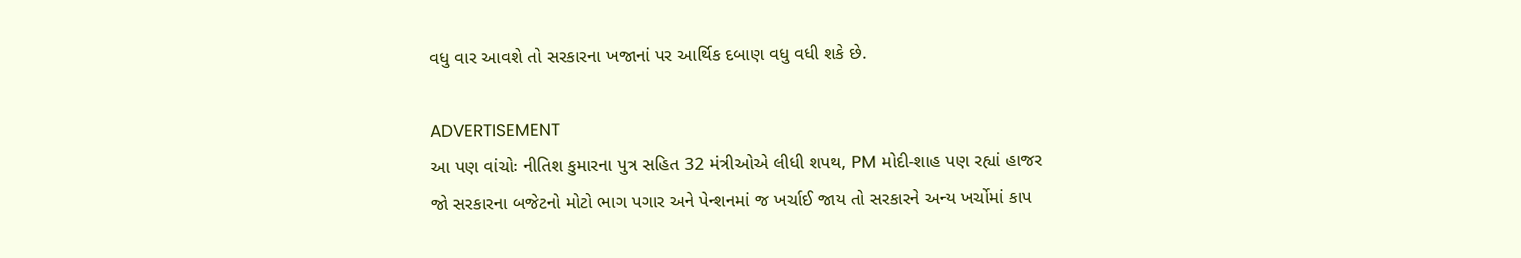વધુ વાર આવશે તો સરકારના ખજાનાં પર આર્થિક દબાણ વધુ વધી શકે છે.

ADVERTISEMENT
આ પણ વાંચોઃ નીતિશ કુમારના પુત્ર સહિત 32 મંત્રીઓએ લીધી શપથ, PM મોદી-શાહ પણ રહ્યાં હાજર
જો સરકારના બજેટનો મોટો ભાગ પગાર અને પેન્શનમાં જ ખર્ચાઈ જાય તો સરકારને અન્ય ખર્ચોમાં કાપ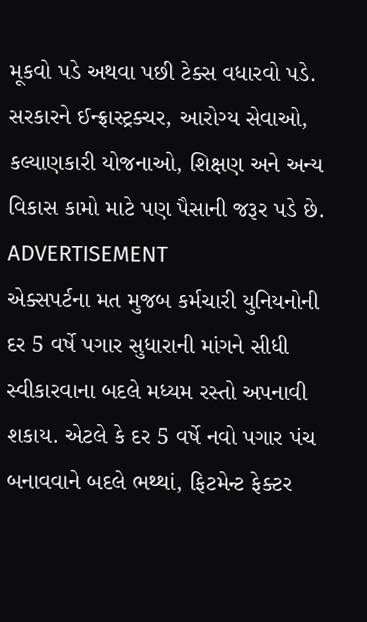મૂકવો પડે અથવા પછી ટેક્સ વધારવો પડે. સરકારને ઈન્ફ્રાસ્ટ્રક્ચર, આરોગ્ય સેવાઓ, કલ્યાણકારી યોજનાઓ, શિક્ષણ અને અન્ય વિકાસ કામો માટે પણ પૈસાની જરૂર પડે છે.
ADVERTISEMENT
એક્સપર્ટના મત મુજબ કર્મચારી યુનિયનોની દર 5 વર્ષે પગાર સુધારાની માંગને સીધી સ્વીકારવાના બદલે મધ્યમ રસ્તો અપનાવી શકાય. એટલે કે દર 5 વર્ષે નવો પગાર પંચ બનાવવાને બદલે ભથ્થાં, ફિટમેન્ટ ફેક્ટર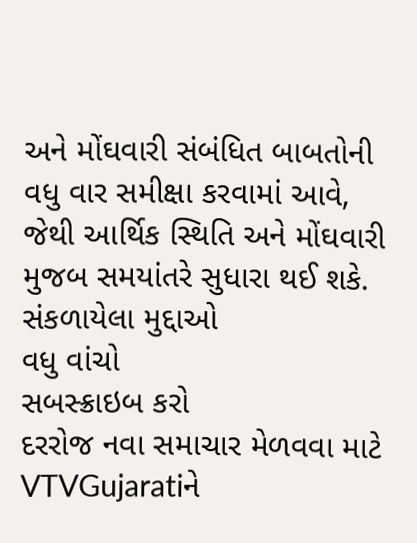અને મોંઘવારી સંબંધિત બાબતોની વધુ વાર સમીક્ષા કરવામાં આવે, જેથી આર્થિક સ્થિતિ અને મોંઘવારી મુજબ સમયાંતરે સુધારા થઈ શકે.
સંકળાયેલા મુદ્દાઓ
વધુ વાંચો
સબસ્ક્રાઇબ કરો
દરરોજ નવા સમાચાર મેળવવા માટે VTVGujaratiને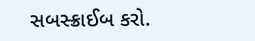સબસ્ક્રાઈબ કરો.